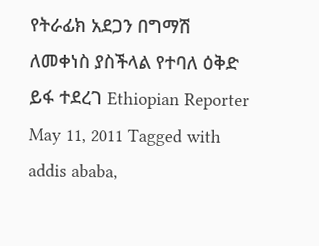የትራፊክ አደጋን በግማሽ ለመቀነስ ያስችላል የተባለ ዕቅድ ይፋ ተደረገ Ethiopian Reporter May 11, 2011 Tagged with addis ababa,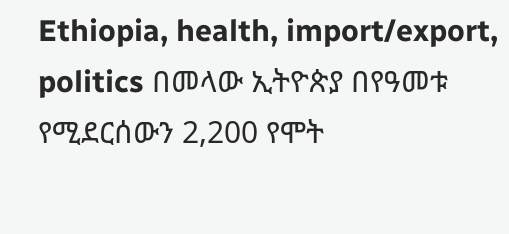Ethiopia, health, import/export, politics በመላው ኢትዮጵያ በየዓመቱ የሚደርሰውን 2,200 የሞት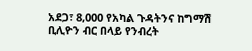አደጋ፣ 8,000 የአካል ጉዳትንና ከግማሽ ቢሊዮን ብር በላይ የንብረት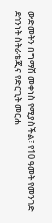ውድመትን በግማሽ መቀነስ የሚያስችል፣ የ10 ዓመት የመንገድ ደኅንነት ስትራቴጂና የድርጊት መርሐ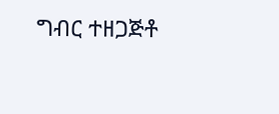ግብር ተዘጋጅቶ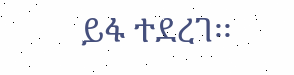ይፋ ተደረገ፡፡